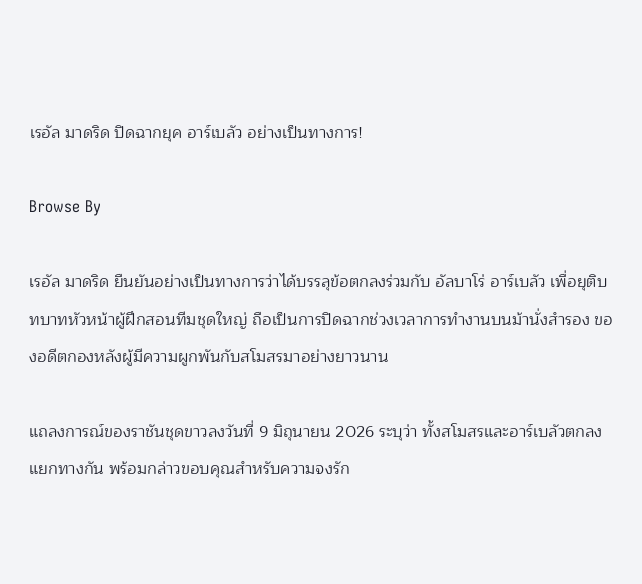เรอัล มาดริด ปิดฉากยุค อาร์เบลัว อย่างเป็นทางการ!

Browse By

เรอัล มาดริด ยืนยันอย่างเป็นทางการว่าได้บรรลุข้อตกลงร่วมกับ อัลบาโร่ อาร์เบลัว เพื่อยุติบทบาทหัวหน้าผู้ฝึกสอนทีมชุดใหญ่ ถือเป็นการปิดฉากช่วงเวลาการทำงานบนม้านั่งสำรอง ของอดีตกองหลังผู้มีความผูกพันกับสโมสรมาอย่างยาวนาน

แถลงการณ์ของราชันชุดขาวลงวันที่ 9 มิถุนายน 2026 ระบุว่า ทั้งสโมสรและอาร์เบลัวตกลงแยกทางกัน พร้อมกล่าวขอบคุณสำหรับความจงรัก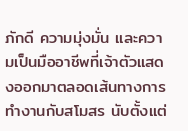ภักดี ความมุ่งมั่น และความเป็นมืออาชีพที่เจ้าตัวแสดงออกมาตลอดเส้นทางการทำงานกับสโมสร นับตั้งแต่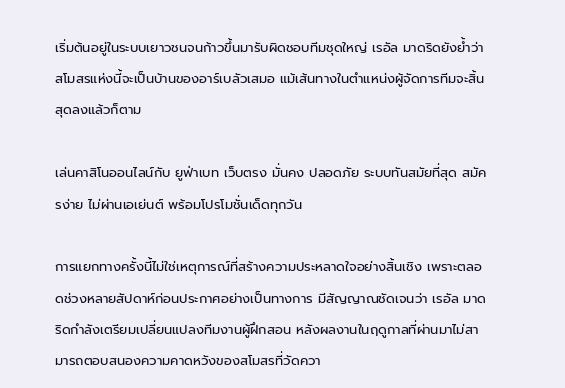เริ่มต้นอยู่ในระบบเยาวชนจนก้าวขึ้นมารับผิดชอบทีมชุดใหญ่ เรอัล มาดริดยังย้ำว่าสโมสรแห่งนี้จะเป็นบ้านของอาร์เบลัวเสมอ แม้เส้นทางในตำแหน่งผู้จัดการทีมจะสิ้นสุดลงแล้วก็ตาม

เล่นคาสิโนออนไลน์กับ ยูฟ่าเบท เว็บตรง มั่นคง ปลอดภัย ระบบทันสมัยที่สุด สมัครง่าย ไม่ผ่านเอเย่นต์ พร้อมโปรโมชั่นเด็ดทุกวัน

การแยกทางครั้งนี้ไม่ใช่เหตุการณ์ที่สร้างความประหลาดใจอย่างสิ้นเชิง เพราะตลอดช่วงหลายสัปดาห์ก่อนประกาศอย่างเป็นทางการ มีสัญญาณชัดเจนว่า เรอัล มาดริดกำลังเตรียมเปลี่ยนแปลงทีมงานผู้ฝึกสอน หลังผลงานในฤดูกาลที่ผ่านมาไม่สามารถตอบสนองความคาดหวังของสโมสรที่วัดควา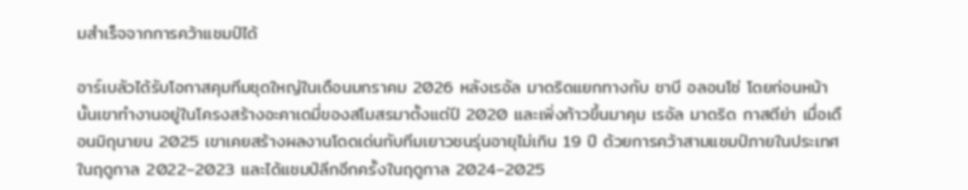มสำเร็จจากการคว้าแชมป์ได้

อาร์เบลัวได้รับโอกาสคุมทีมชุดใหญ่ในเดือนมกราคม 2026 หลังเรอัล มาดริดแยกทางกับ ชาบี อลอนโซ่ โดยก่อนหน้านั้นเขาทำงานอยู่ในโครงสร้างอะคาเดมี่ของสโมสรมาตั้งแต่ปี 2020 และเพิ่งก้าวขึ้นมาคุม เรอัล มาดริด กาสตีย่า เมื่อเดือนมิถุนายน 2025 เขาเคยสร้างผลงานโดดเด่นกับทีมเยาวชนรุ่นอายุไม่เกิน 19 ปี ด้วยการคว้าสามแชมป์ภายในประเทศในฤดูกาล 2022–2023 และได้แชมป์ลีกอีกครั้งในฤดูกาล 2024–2025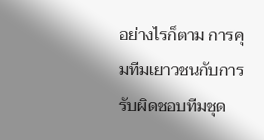อย่างไรก็ตาม การคุมทีมเยาวชนกับการรับผิดชอบทีมชุด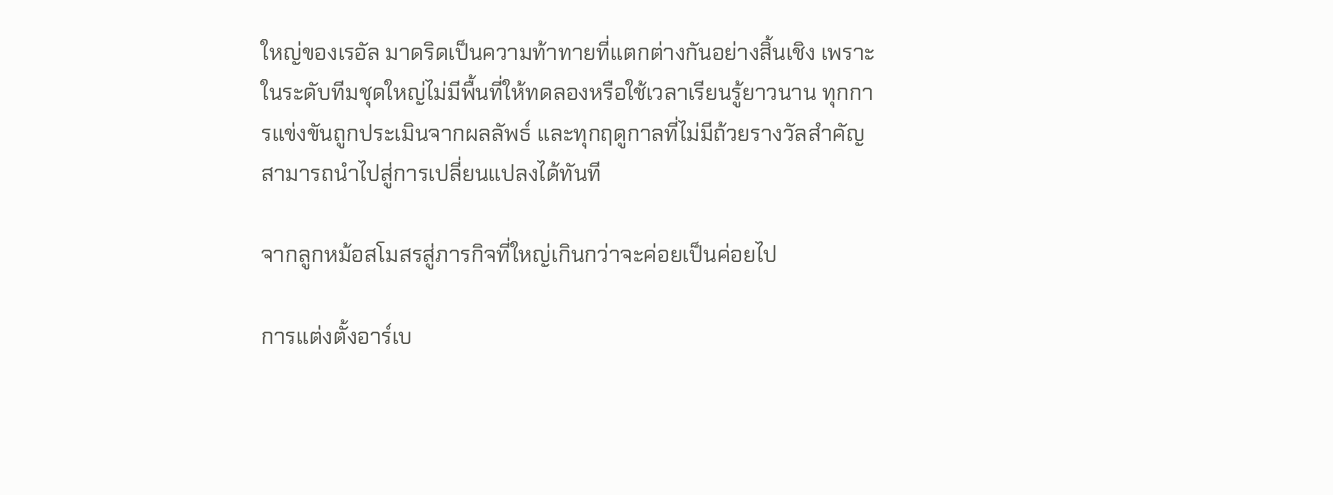ใหญ่ของเรอัล มาดริดเป็นความท้าทายที่แตกต่างกันอย่างสิ้นเชิง เพราะในระดับทีมชุดใหญ่ไม่มีพื้นที่ให้ทดลองหรือใช้เวลาเรียนรู้ยาวนาน ทุกการแข่งขันถูกประเมินจากผลลัพธ์ และทุกฤดูกาลที่ไม่มีถ้วยรางวัลสำคัญสามารถนำไปสู่การเปลี่ยนแปลงได้ทันที

จากลูกหม้อสโมสรสู่ภารกิจที่ใหญ่เกินกว่าจะค่อยเป็นค่อยไป

การแต่งตั้งอาร์เบ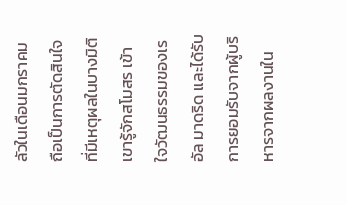ลัวในเดือนมกราคมถือเป็นการตัดสินใจที่มีเหตุผลในบางมิติ เขารู้จักสโมสร เข้าใจวัฒนธรรมของเรอัล มาดริด และได้รับการยอมรับจากผู้บริหารจากผลงานใน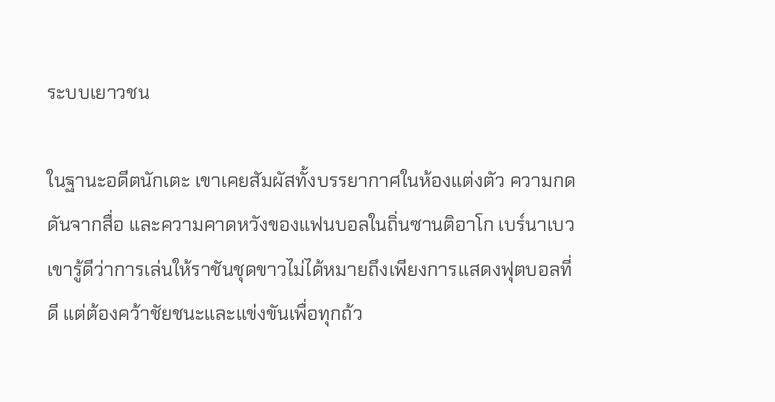ระบบเยาวชน

ในฐานะอดีตนักเตะ เขาเคยสัมผัสทั้งบรรยากาศในห้องแต่งตัว ความกดดันจากสื่อ และความคาดหวังของแฟนบอลในถิ่นซานติอาโก เบร์นาเบว เขารู้ดีว่าการเล่นให้ราชันชุดขาวไม่ได้หมายถึงเพียงการแสดงฟุตบอลที่ดี แต่ต้องคว้าชัยชนะและแข่งขันเพื่อทุกถ้ว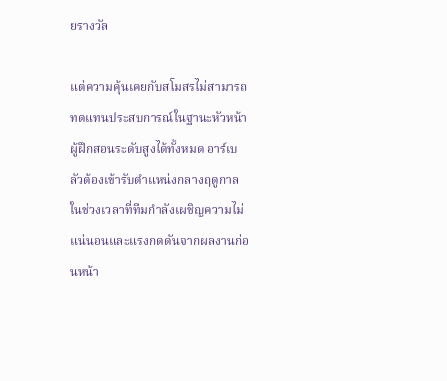ยรางวัล

แต่ความคุ้นเคยกับสโมสรไม่สามารถทดแทนประสบการณ์ในฐานะหัวหน้าผู้ฝึกสอนระดับสูงได้ทั้งหมด อาร์เบลัวต้องเข้ารับตำแหน่งกลางฤดูกาล ในช่วงเวลาที่ทีมกำลังเผชิญความไม่แน่นอนและแรงกดดันจากผลงานก่อนหน้า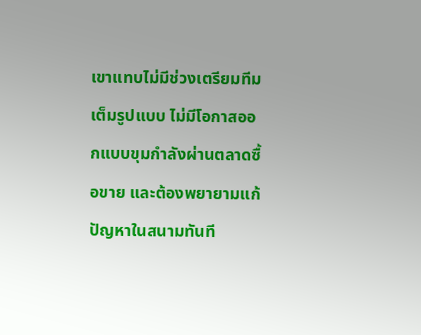เขาแทบไม่มีช่วงเตรียมทีมเต็มรูปแบบ ไม่มีโอกาสออกแบบขุมกำลังผ่านตลาดซื้อขาย และต้องพยายามแก้ปัญหาในสนามทันที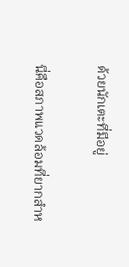ด้วยนักเตะที่มีอยู่

นี่คือสภาพแวดล้อมที่ยากสำห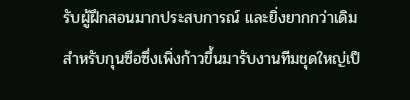รับผู้ฝึกสอนมากประสบการณ์ และยิ่งยากกว่าเดิมสำหรับกุนซือซึ่งเพิ่งก้าวขึ้นมารับงานทีมชุดใหญ่เป็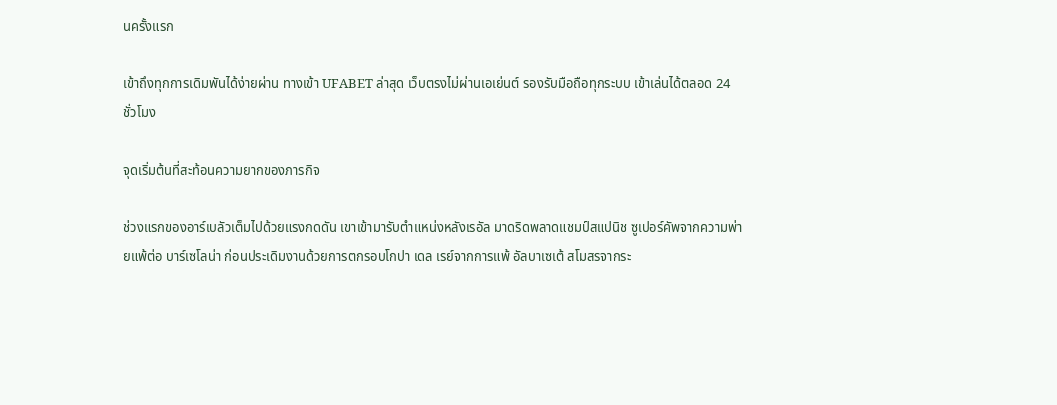นครั้งแรก

เข้าถึงทุกการเดิมพันได้ง่ายผ่าน ทางเข้า UFABET ล่าสุด เว็บตรงไม่ผ่านเอเย่นต์ รองรับมือถือทุกระบบ เข้าเล่นได้ตลอด 24 ชั่วโมง

จุดเริ่มต้นที่สะท้อนความยากของภารกิจ

ช่วงแรกของอาร์เบลัวเต็มไปด้วยแรงกดดัน เขาเข้ามารับตำแหน่งหลังเรอัล มาดริดพลาดแชมป์สแปนิช ซูเปอร์คัพจากความพ่ายแพ้ต่อ บาร์เซโลน่า ก่อนประเดิมงานด้วยการตกรอบโกปา เดล เรย์จากการแพ้ อัลบาเซเต้ สโมสรจากระ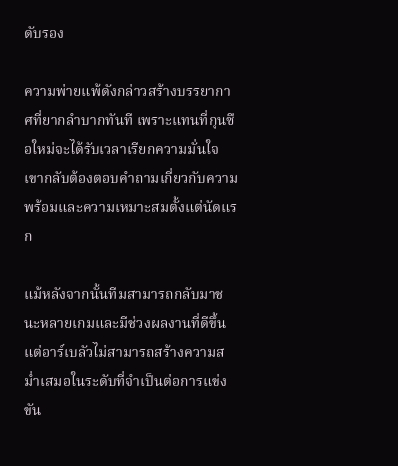ดับรอง

ความพ่ายแพ้ดังกล่าวสร้างบรรยากาศที่ยากลำบากทันที เพราะแทนที่กุนซือใหม่จะได้รับเวลาเรียกความมั่นใจ เขากลับต้องตอบคำถามเกี่ยวกับความพร้อมและความเหมาะสมตั้งแต่นัดแรก

แม้หลังจากนั้นทีมสามารถกลับมาชนะหลายเกมและมีช่วงผลงานที่ดีขึ้น แต่อาร์เบลัวไม่สามารถสร้างความสม่ำเสมอในระดับที่จำเป็นต่อการแข่งขัน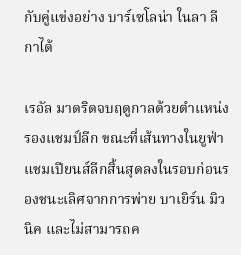กับคู่แข่งอย่าง บาร์เซโลน่า ในลา ลีกาได้

เรอัล มาดริดจบฤดูกาลด้วยตำแหน่งรองแชมป์ลีก ขณะที่เส้นทางในยูฟ่า แชมเปียนส์ลีกสิ้นสุดลงในรอบก่อนรองชนะเลิศจากการพ่าย บาเยิร์น มิวนิค และไม่สามารถค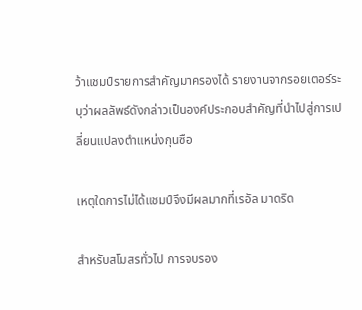ว้าแชมป์รายการสำคัญมาครองได้ รายงานจากรอยเตอร์ระบุว่าผลลัพธ์ดังกล่าวเป็นองค์ประกอบสำคัญที่นำไปสู่การเปลี่ยนแปลงตำแหน่งกุนซือ

เหตุใดการไม่ได้แชมป์จึงมีผลมากที่เรอัล มาดริด

สำหรับสโมสรทั่วไป การจบรอง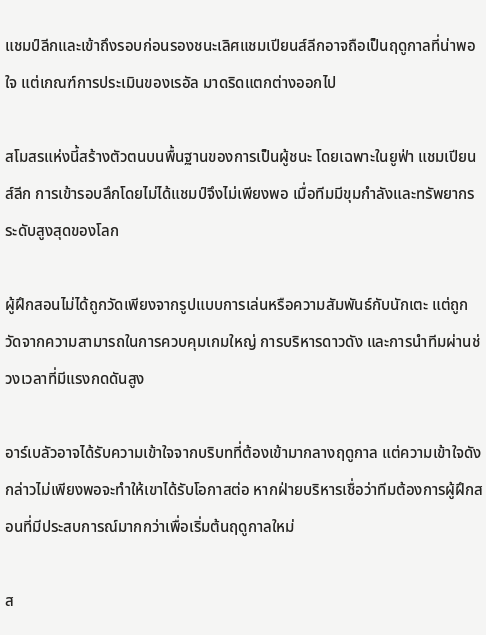แชมป์ลีกและเข้าถึงรอบก่อนรองชนะเลิศแชมเปียนส์ลีกอาจถือเป็นฤดูกาลที่น่าพอใจ แต่เกณฑ์การประเมินของเรอัล มาดริดแตกต่างออกไป

สโมสรแห่งนี้สร้างตัวตนบนพื้นฐานของการเป็นผู้ชนะ โดยเฉพาะในยูฟ่า แชมเปียนส์ลีก การเข้ารอบลึกโดยไม่ได้แชมป์จึงไม่เพียงพอ เมื่อทีมมีขุมกำลังและทรัพยากรระดับสูงสุดของโลก

ผู้ฝึกสอนไม่ได้ถูกวัดเพียงจากรูปแบบการเล่นหรือความสัมพันธ์กับนักเตะ แต่ถูกวัดจากความสามารถในการควบคุมเกมใหญ่ การบริหารดาวดัง และการนำทีมผ่านช่วงเวลาที่มีแรงกดดันสูง

อาร์เบลัวอาจได้รับความเข้าใจจากบริบทที่ต้องเข้ามากลางฤดูกาล แต่ความเข้าใจดังกล่าวไม่เพียงพอจะทำให้เขาได้รับโอกาสต่อ หากฝ่ายบริหารเชื่อว่าทีมต้องการผู้ฝึกสอนที่มีประสบการณ์มากกว่าเพื่อเริ่มต้นฤดูกาลใหม่

ส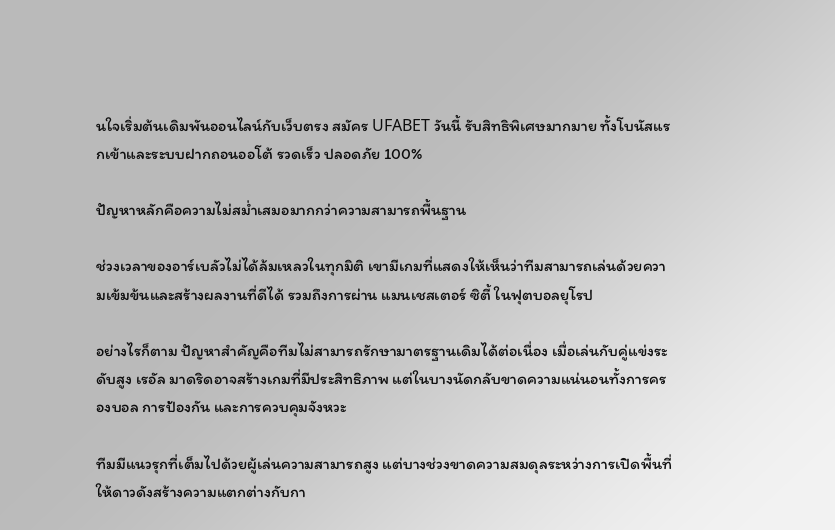นใจเริ่มต้นเดิมพันออนไลน์กับเว็บตรง สมัคร UFABET วันนี้ รับสิทธิพิเศษมากมาย ทั้งโบนัสแรกเข้าและระบบฝากถอนออโต้ รวดเร็ว ปลอดภัย 100%

ปัญหาหลักคือความไม่สม่ำเสมอมากกว่าความสามารถพื้นฐาน

ช่วงเวลาของอาร์เบลัวไม่ได้ล้มเหลวในทุกมิติ เขามีเกมที่แสดงให้เห็นว่าทีมสามารถเล่นด้วยความเข้มข้นและสร้างผลงานที่ดีได้ รวมถึงการผ่าน แมนเชสเตอร์ ซิตี้ ในฟุตบอลยุโรป

อย่างไรก็ตาม ปัญหาสำคัญคือทีมไม่สามารถรักษามาตรฐานเดิมได้ต่อเนื่อง เมื่อเล่นกับคู่แข่งระดับสูง เรอัล มาดริดอาจสร้างเกมที่มีประสิทธิภาพ แต่ในบางนัดกลับขาดความแน่นอนทั้งการครองบอล การป้องกัน และการควบคุมจังหวะ

ทีมมีแนวรุกที่เต็มไปด้วยผู้เล่นความสามารถสูง แต่บางช่วงขาดความสมดุลระหว่างการเปิดพื้นที่ให้ดาวดังสร้างความแตกต่างกับกา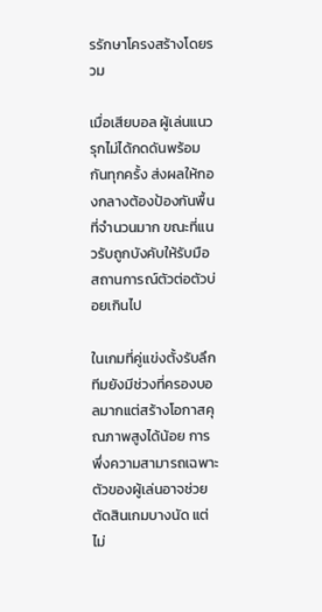รรักษาโครงสร้างโดยรวม

เมื่อเสียบอล ผู้เล่นแนวรุกไม่ได้กดดันพร้อมกันทุกครั้ง ส่งผลให้กองกลางต้องป้องกันพื้นที่จำนวนมาก ขณะที่แนวรับถูกบังคับให้รับมือสถานการณ์ตัวต่อตัวบ่อยเกินไป

ในเกมที่คู่แข่งตั้งรับลึก ทีมยังมีช่วงที่ครองบอลมากแต่สร้างโอกาสคุณภาพสูงได้น้อย การพึ่งความสามารถเฉพาะตัวของผู้เล่นอาจช่วยตัดสินเกมบางนัด แต่ไม่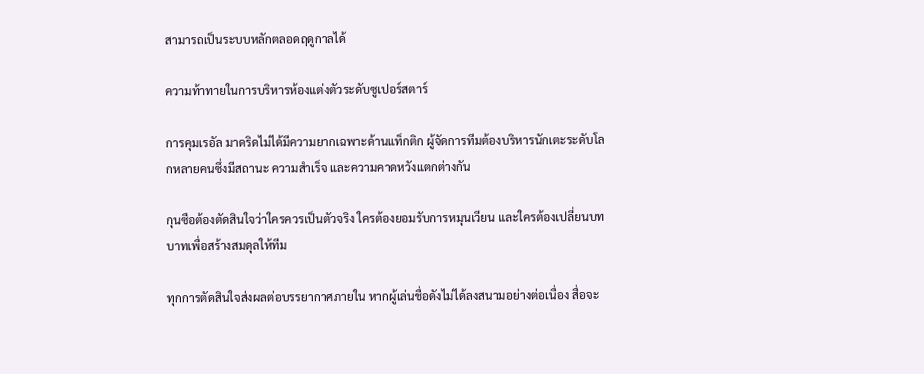สามารถเป็นระบบหลักตลอดฤดูกาลได้

ความท้าทายในการบริหารห้องแต่งตัวระดับซูเปอร์สตาร์

การคุมเรอัล มาดริดไม่ได้มีความยากเฉพาะด้านแท็กติก ผู้จัดการทีมต้องบริหารนักเตะระดับโลกหลายคนซึ่งมีสถานะ ความสำเร็จ และความคาดหวังแตกต่างกัน

กุนซือต้องตัดสินใจว่าใครควรเป็นตัวจริง ใครต้องยอมรับการหมุนเวียน และใครต้องเปลี่ยนบทบาทเพื่อสร้างสมดุลให้ทีม

ทุกการตัดสินใจส่งผลต่อบรรยากาศภายใน หากผู้เล่นชื่อดังไม่ได้ลงสนามอย่างต่อเนื่อง สื่อจะ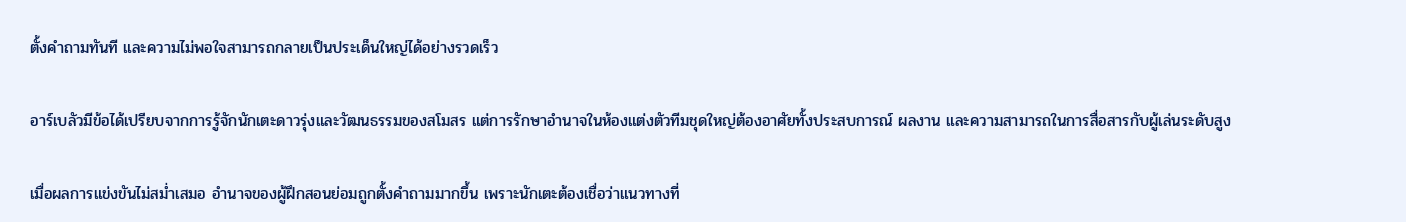ตั้งคำถามทันที และความไม่พอใจสามารถกลายเป็นประเด็นใหญ่ได้อย่างรวดเร็ว

อาร์เบลัวมีข้อได้เปรียบจากการรู้จักนักเตะดาวรุ่งและวัฒนธรรมของสโมสร แต่การรักษาอำนาจในห้องแต่งตัวทีมชุดใหญ่ต้องอาศัยทั้งประสบการณ์ ผลงาน และความสามารถในการสื่อสารกับผู้เล่นระดับสูง

เมื่อผลการแข่งขันไม่สม่ำเสมอ อำนาจของผู้ฝึกสอนย่อมถูกตั้งคำถามมากขึ้น เพราะนักเตะต้องเชื่อว่าแนวทางที่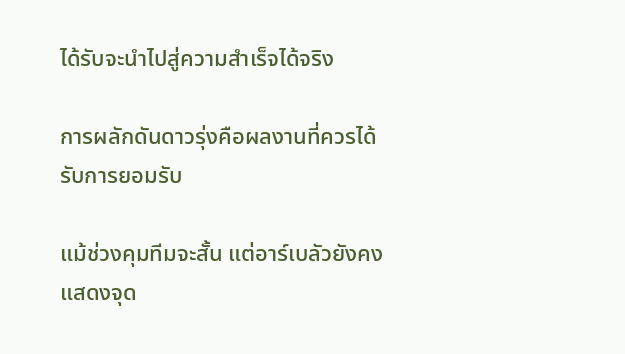ได้รับจะนำไปสู่ความสำเร็จได้จริง

การผลักดันดาวรุ่งคือผลงานที่ควรได้รับการยอมรับ

แม้ช่วงคุมทีมจะสั้น แต่อาร์เบลัวยังคงแสดงจุด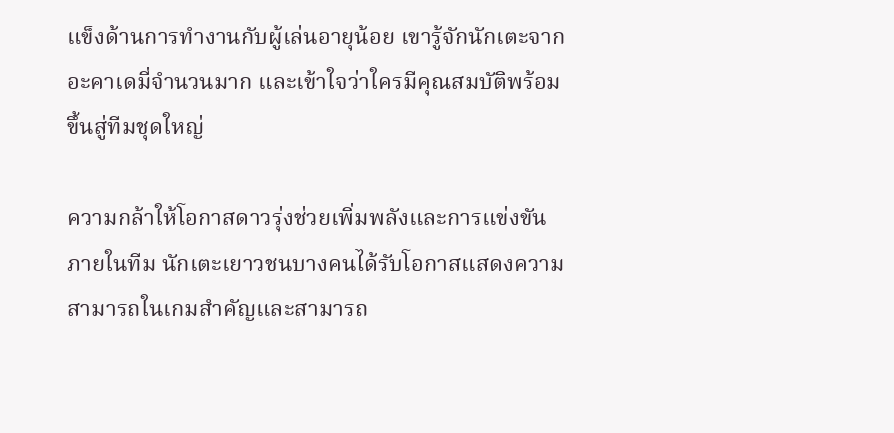แข็งด้านการทำงานกับผู้เล่นอายุน้อย เขารู้จักนักเตะจากอะคาเดมี่จำนวนมาก และเข้าใจว่าใครมีคุณสมบัติพร้อมขึ้นสู่ทีมชุดใหญ่

ความกล้าให้โอกาสดาวรุ่งช่วยเพิ่มพลังและการแข่งขันภายในทีม นักเตะเยาวชนบางคนได้รับโอกาสแสดงความสามารถในเกมสำคัญและสามารถ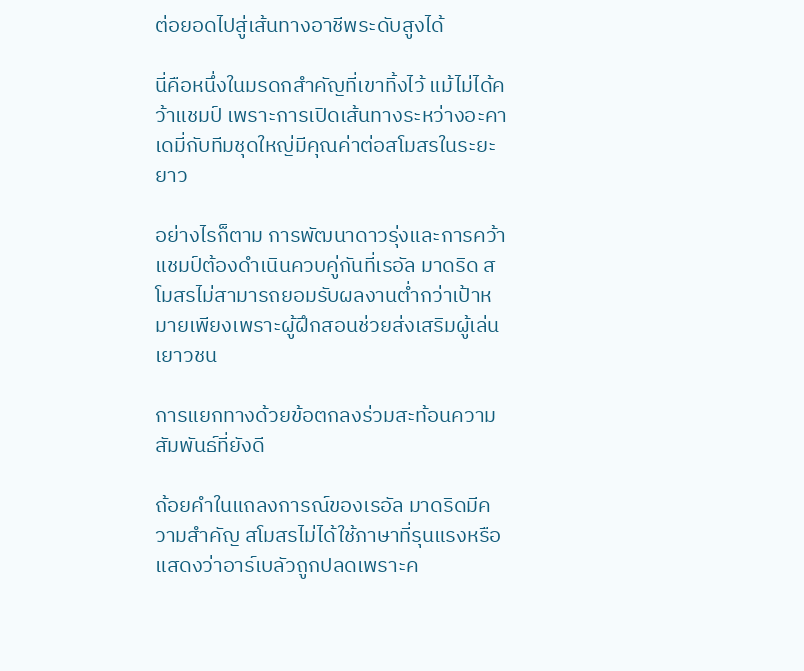ต่อยอดไปสู่เส้นทางอาชีพระดับสูงได้

นี่คือหนึ่งในมรดกสำคัญที่เขาทิ้งไว้ แม้ไม่ได้คว้าแชมป์ เพราะการเปิดเส้นทางระหว่างอะคาเดมี่กับทีมชุดใหญ่มีคุณค่าต่อสโมสรในระยะยาว

อย่างไรก็ตาม การพัฒนาดาวรุ่งและการคว้าแชมป์ต้องดำเนินควบคู่กันที่เรอัล มาดริด สโมสรไม่สามารถยอมรับผลงานต่ำกว่าเป้าหมายเพียงเพราะผู้ฝึกสอนช่วยส่งเสริมผู้เล่นเยาวชน

การแยกทางด้วยข้อตกลงร่วมสะท้อนความสัมพันธ์ที่ยังดี

ถ้อยคำในแถลงการณ์ของเรอัล มาดริดมีความสำคัญ สโมสรไม่ได้ใช้ภาษาที่รุนแรงหรือแสดงว่าอาร์เบลัวถูกปลดเพราะค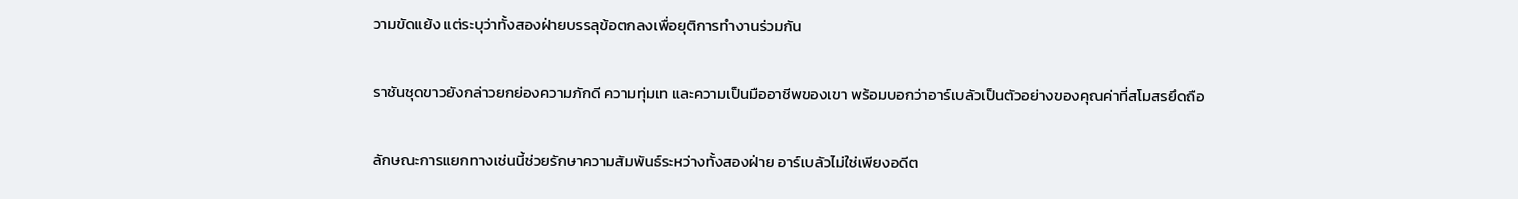วามขัดแย้ง แต่ระบุว่าทั้งสองฝ่ายบรรลุข้อตกลงเพื่อยุติการทำงานร่วมกัน

ราชันชุดขาวยังกล่าวยกย่องความภักดี ความทุ่มเท และความเป็นมืออาชีพของเขา พร้อมบอกว่าอาร์เบลัวเป็นตัวอย่างของคุณค่าที่สโมสรยึดถือ

ลักษณะการแยกทางเช่นนี้ช่วยรักษาความสัมพันธ์ระหว่างทั้งสองฝ่าย อาร์เบลัวไม่ใช่เพียงอดีต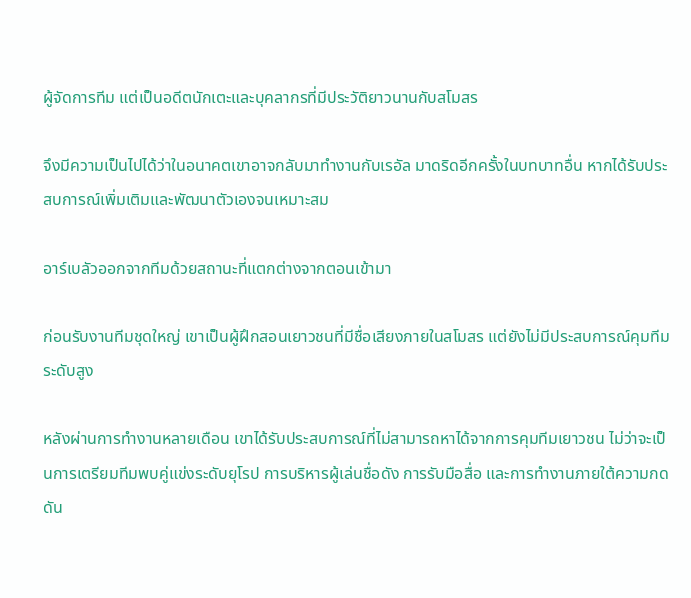ผู้จัดการทีม แต่เป็นอดีตนักเตะและบุคลากรที่มีประวัติยาวนานกับสโมสร

จึงมีความเป็นไปได้ว่าในอนาคตเขาอาจกลับมาทำงานกับเรอัล มาดริดอีกครั้งในบทบาทอื่น หากได้รับประสบการณ์เพิ่มเติมและพัฒนาตัวเองจนเหมาะสม

อาร์เบลัวออกจากทีมด้วยสถานะที่แตกต่างจากตอนเข้ามา

ก่อนรับงานทีมชุดใหญ่ เขาเป็นผู้ฝึกสอนเยาวชนที่มีชื่อเสียงภายในสโมสร แต่ยังไม่มีประสบการณ์คุมทีมระดับสูง

หลังผ่านการทำงานหลายเดือน เขาได้รับประสบการณ์ที่ไม่สามารถหาได้จากการคุมทีมเยาวชน ไม่ว่าจะเป็นการเตรียมทีมพบคู่แข่งระดับยุโรป การบริหารผู้เล่นชื่อดัง การรับมือสื่อ และการทำงานภายใต้ความกดดัน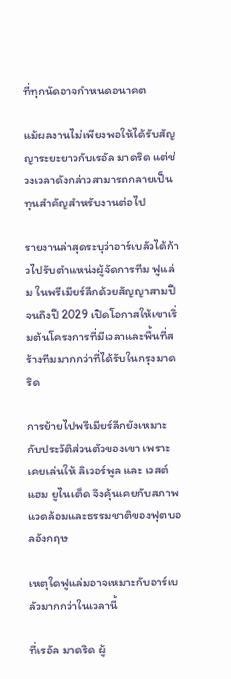ที่ทุกนัดอาจกำหนดอนาคต

แม้ผลงานไม่เพียงพอให้ได้รับสัญญาระยะยาวกับเรอัล มาดริด แต่ช่วงเวลาดังกล่าวสามารถกลายเป็นทุนสำคัญสำหรับงานต่อไป

รายงานล่าสุดระบุว่าอาร์เบลัวได้ก้าวไปรับตำแหน่งผู้จัดการทีม ฟูแล่ม ในพรีเมียร์ลีกด้วยสัญญาสามปีจนถึงปี 2029 เปิดโอกาสให้เขาเริ่มต้นโครงการที่มีเวลาและพื้นที่สร้างทีมมากกว่าที่ได้รับในกรุงมาดริด

การย้ายไปพรีเมียร์ลีกยังเหมาะกับประวัติส่วนตัวของเขา เพราะเคยเล่นให้ ลิเวอร์พูล และ เวสต์แฮม ยูไนเต็ด จึงคุ้นเคยกับสภาพแวดล้อมและธรรมชาติของฟุตบอลอังกฤษ

เหตุใดฟูแล่มอาจเหมาะกับอาร์เบลัวมากกว่าในเวลานี้

ที่เรอัล มาดริด ผู้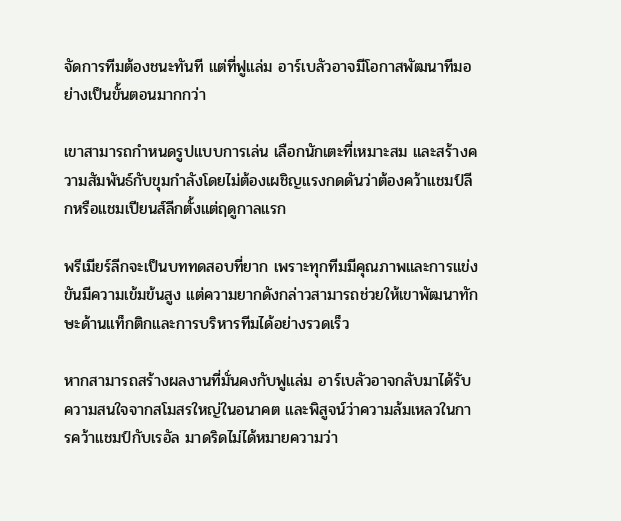จัดการทีมต้องชนะทันที แต่ที่ฟูแล่ม อาร์เบลัวอาจมีโอกาสพัฒนาทีมอย่างเป็นขั้นตอนมากกว่า

เขาสามารถกำหนดรูปแบบการเล่น เลือกนักเตะที่เหมาะสม และสร้างความสัมพันธ์กับขุมกำลังโดยไม่ต้องเผชิญแรงกดดันว่าต้องคว้าแชมป์ลีกหรือแชมเปียนส์ลีกตั้งแต่ฤดูกาลแรก

พรีเมียร์ลีกจะเป็นบททดสอบที่ยาก เพราะทุกทีมมีคุณภาพและการแข่งขันมีความเข้มข้นสูง แต่ความยากดังกล่าวสามารถช่วยให้เขาพัฒนาทักษะด้านแท็กติกและการบริหารทีมได้อย่างรวดเร็ว

หากสามารถสร้างผลงานที่มั่นคงกับฟูแล่ม อาร์เบลัวอาจกลับมาได้รับความสนใจจากสโมสรใหญ่ในอนาคต และพิสูจน์ว่าความล้มเหลวในการคว้าแชมป์กับเรอัล มาดริดไม่ได้หมายความว่า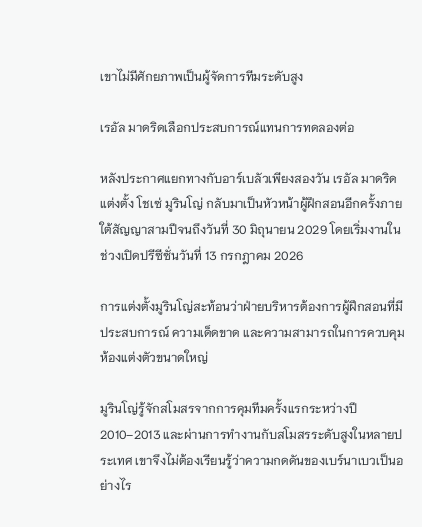เขาไม่มีศักยภาพเป็นผู้จัดการทีมระดับสูง

เรอัล มาดริดเลือกประสบการณ์แทนการทดลองต่อ

หลังประกาศแยกทางกับอาร์เบลัวเพียงสองวัน เรอัล มาดริดแต่งตั้ง โชเซ่ มูรินโญ่ กลับมาเป็นหัวหน้าผู้ฝึกสอนอีกครั้งภายใต้สัญญาสามปีจนถึงวันที่ 30 มิถุนายน 2029 โดยเริ่มงานในช่วงเปิดปรีซีซั่นวันที่ 13 กรกฎาคม 2026

การแต่งตั้งมูรินโญ่สะท้อนว่าฝ่ายบริหารต้องการผู้ฝึกสอนที่มีประสบการณ์ ความเด็ดขาด และความสามารถในการควบคุมห้องแต่งตัวขนาดใหญ่

มูรินโญ่รู้จักสโมสรจากการคุมทีมครั้งแรกระหว่างปี 2010–2013 และผ่านการทำงานกับสโมสรระดับสูงในหลายประเทศ เขาจึงไม่ต้องเรียนรู้ว่าความกดดันของเบร์นาเบวเป็นอย่างไร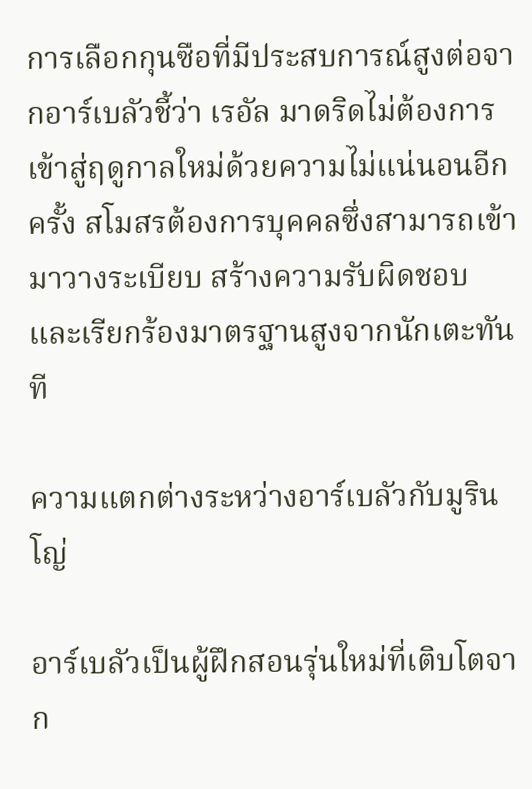การเลือกกุนซือที่มีประสบการณ์สูงต่อจากอาร์เบลัวชี้ว่า เรอัล มาดริดไม่ต้องการเข้าสู่ฤดูกาลใหม่ด้วยความไม่แน่นอนอีกครั้ง สโมสรต้องการบุคคลซึ่งสามารถเข้ามาวางระเบียบ สร้างความรับผิดชอบ และเรียกร้องมาตรฐานสูงจากนักเตะทันที

ความแตกต่างระหว่างอาร์เบลัวกับมูรินโญ่

อาร์เบลัวเป็นผู้ฝึกสอนรุ่นใหม่ที่เติบโตจาก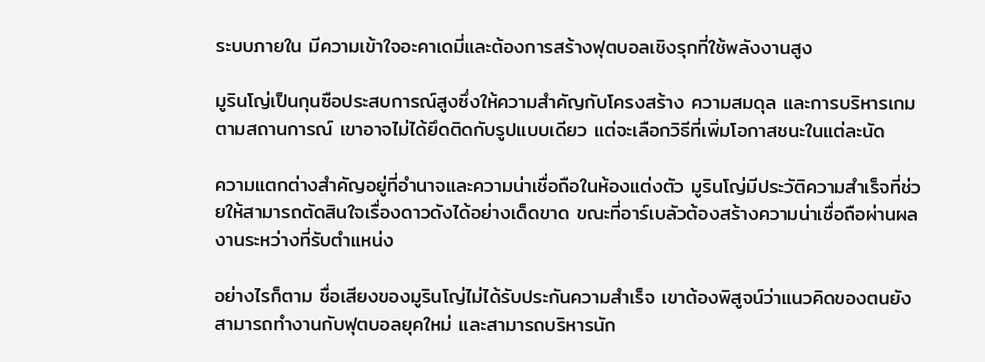ระบบภายใน มีความเข้าใจอะคาเดมี่และต้องการสร้างฟุตบอลเชิงรุกที่ใช้พลังงานสูง

มูรินโญ่เป็นกุนซือประสบการณ์สูงซึ่งให้ความสำคัญกับโครงสร้าง ความสมดุล และการบริหารเกมตามสถานการณ์ เขาอาจไม่ได้ยึดติดกับรูปแบบเดียว แต่จะเลือกวิธีที่เพิ่มโอกาสชนะในแต่ละนัด

ความแตกต่างสำคัญอยู่ที่อำนาจและความน่าเชื่อถือในห้องแต่งตัว มูรินโญ่มีประวัติความสำเร็จที่ช่วยให้สามารถตัดสินใจเรื่องดาวดังได้อย่างเด็ดขาด ขณะที่อาร์เบลัวต้องสร้างความน่าเชื่อถือผ่านผลงานระหว่างที่รับตำแหน่ง

อย่างไรก็ตาม ชื่อเสียงของมูรินโญ่ไม่ได้รับประกันความสำเร็จ เขาต้องพิสูจน์ว่าแนวคิดของตนยังสามารถทำงานกับฟุตบอลยุคใหม่ และสามารถบริหารนัก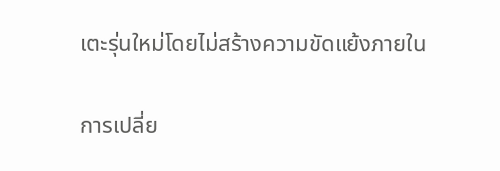เตะรุ่นใหม่โดยไม่สร้างความขัดแย้งภายใน

การเปลี่ย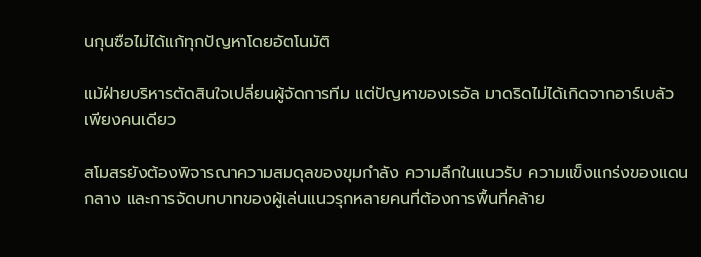นกุนซือไม่ได้แก้ทุกปัญหาโดยอัตโนมัติ

แม้ฝ่ายบริหารตัดสินใจเปลี่ยนผู้จัดการทีม แต่ปัญหาของเรอัล มาดริดไม่ได้เกิดจากอาร์เบลัวเพียงคนเดียว

สโมสรยังต้องพิจารณาความสมดุลของขุมกำลัง ความลึกในแนวรับ ความแข็งแกร่งของแดนกลาง และการจัดบทบาทของผู้เล่นแนวรุกหลายคนที่ต้องการพื้นที่คล้าย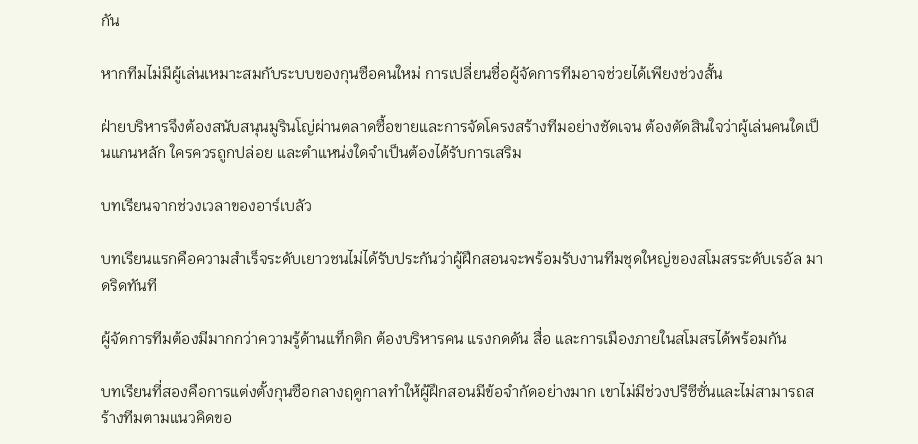กัน

หากทีมไม่มีผู้เล่นเหมาะสมกับระบบของกุนซือคนใหม่ การเปลี่ยนชื่อผู้จัดการทีมอาจช่วยได้เพียงช่วงสั้น

ฝ่ายบริหารจึงต้องสนับสนุนมูรินโญ่ผ่านตลาดซื้อขายและการจัดโครงสร้างทีมอย่างชัดเจน ต้องตัดสินใจว่าผู้เล่นคนใดเป็นแกนหลัก ใครควรถูกปล่อย และตำแหน่งใดจำเป็นต้องได้รับการเสริม

บทเรียนจากช่วงเวลาของอาร์เบลัว

บทเรียนแรกคือความสำเร็จระดับเยาวชนไม่ได้รับประกันว่าผู้ฝึกสอนจะพร้อมรับงานทีมชุดใหญ่ของสโมสรระดับเรอัล มาดริดทันที

ผู้จัดการทีมต้องมีมากกว่าความรู้ด้านแท็กติก ต้องบริหารคน แรงกดดัน สื่อ และการเมืองภายในสโมสรได้พร้อมกัน

บทเรียนที่สองคือการแต่งตั้งกุนซือกลางฤดูกาลทำให้ผู้ฝึกสอนมีข้อจำกัดอย่างมาก เขาไม่มีช่วงปรีซีซั่นและไม่สามารถสร้างทีมตามแนวคิดขอ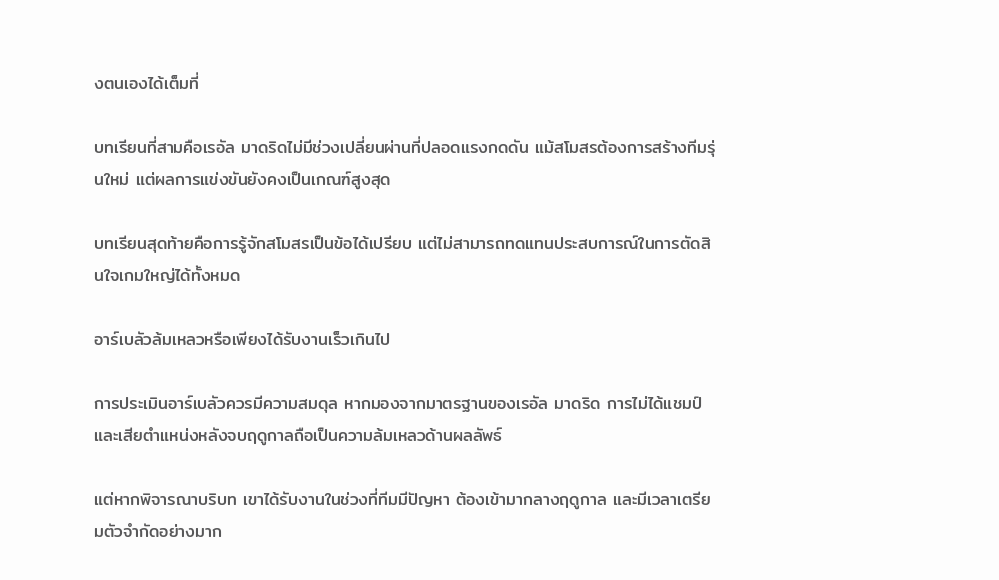งตนเองได้เต็มที่

บทเรียนที่สามคือเรอัล มาดริดไม่มีช่วงเปลี่ยนผ่านที่ปลอดแรงกดดัน แม้สโมสรต้องการสร้างทีมรุ่นใหม่ แต่ผลการแข่งขันยังคงเป็นเกณฑ์สูงสุด

บทเรียนสุดท้ายคือการรู้จักสโมสรเป็นข้อได้เปรียบ แต่ไม่สามารถทดแทนประสบการณ์ในการตัดสินใจเกมใหญ่ได้ทั้งหมด

อาร์เบลัวล้มเหลวหรือเพียงได้รับงานเร็วเกินไป

การประเมินอาร์เบลัวควรมีความสมดุล หากมองจากมาตรฐานของเรอัล มาดริด การไม่ได้แชมป์และเสียตำแหน่งหลังจบฤดูกาลถือเป็นความล้มเหลวด้านผลลัพธ์

แต่หากพิจารณาบริบท เขาได้รับงานในช่วงที่ทีมมีปัญหา ต้องเข้ามากลางฤดูกาล และมีเวลาเตรียมตัวจำกัดอย่างมาก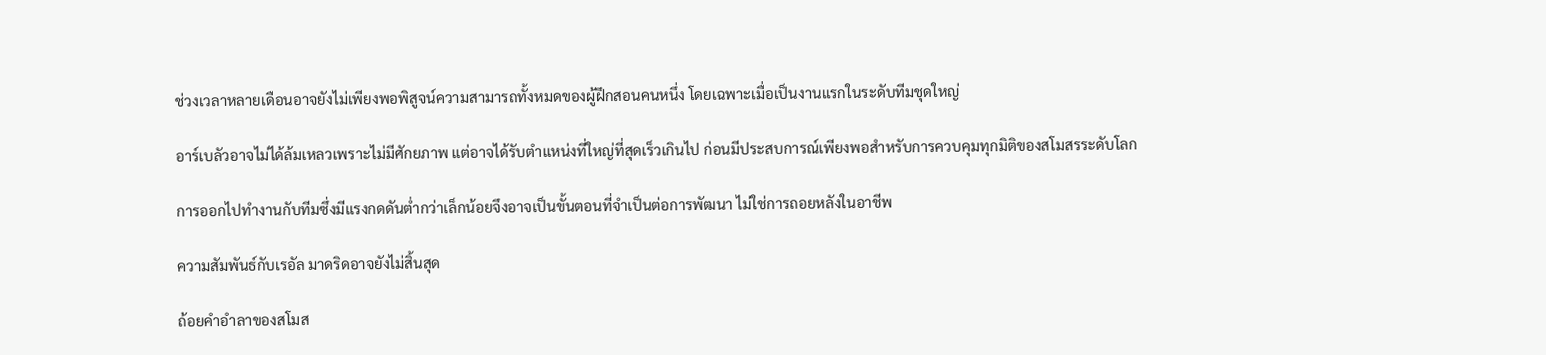ช่วงเวลาหลายเดือนอาจยังไม่เพียงพอพิสูจน์ความสามารถทั้งหมดของผู้ฝึกสอนคนหนึ่ง โดยเฉพาะเมื่อเป็นงานแรกในระดับทีมชุดใหญ่

อาร์เบลัวอาจไม่ได้ล้มเหลวเพราะไม่มีศักยภาพ แต่อาจได้รับตำแหน่งที่ใหญ่ที่สุดเร็วเกินไป ก่อนมีประสบการณ์เพียงพอสำหรับการควบคุมทุกมิติของสโมสรระดับโลก

การออกไปทำงานกับทีมซึ่งมีแรงกดดันต่ำกว่าเล็กน้อยจึงอาจเป็นขั้นตอนที่จำเป็นต่อการพัฒนา ไม่ใช่การถอยหลังในอาชีพ

ความสัมพันธ์กับเรอัล มาดริดอาจยังไม่สิ้นสุด

ถ้อยคำอำลาของสโมส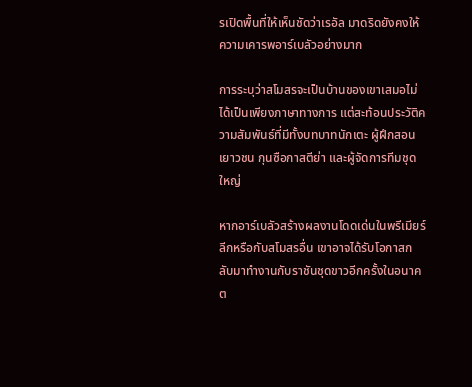รเปิดพื้นที่ให้เห็นชัดว่าเรอัล มาดริดยังคงให้ความเคารพอาร์เบลัวอย่างมาก

การระบุว่าสโมสรจะเป็นบ้านของเขาเสมอไม่ได้เป็นเพียงภาษาทางการ แต่สะท้อนประวัติความสัมพันธ์ที่มีทั้งบทบาทนักเตะ ผู้ฝึกสอนเยาวชน กุนซือกาสตีย่า และผู้จัดการทีมชุดใหญ่

หากอาร์เบลัวสร้างผลงานโดดเด่นในพรีเมียร์ลีกหรือกับสโมสรอื่น เขาอาจได้รับโอกาสกลับมาทำงานกับราชันชุดขาวอีกครั้งในอนาคต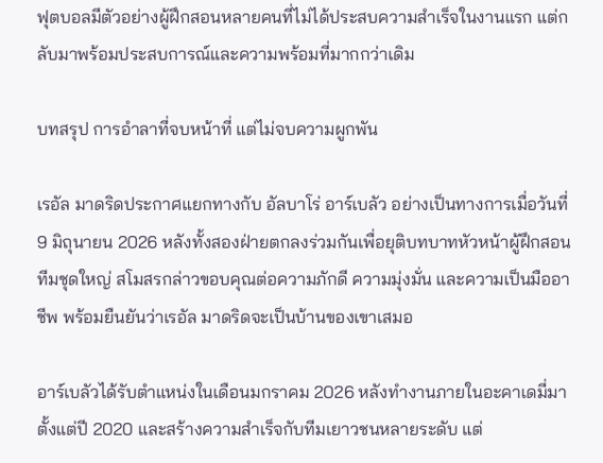ฟุตบอลมีตัวอย่างผู้ฝึกสอนหลายคนที่ไม่ได้ประสบความสำเร็จในงานแรก แต่กลับมาพร้อมประสบการณ์และความพร้อมที่มากกว่าเดิม

บทสรุป การอำลาที่จบหน้าที่ แต่ไม่จบความผูกพัน

เรอัล มาดริดประกาศแยกทางกับ อัลบาโร่ อาร์เบลัว อย่างเป็นทางการเมื่อวันที่ 9 มิถุนายน 2026 หลังทั้งสองฝ่ายตกลงร่วมกันเพื่อยุติบทบาทหัวหน้าผู้ฝึกสอนทีมชุดใหญ่ สโมสรกล่าวขอบคุณต่อความภักดี ความมุ่งมั่น และความเป็นมืออาชีพ พร้อมยืนยันว่าเรอัล มาดริดจะเป็นบ้านของเขาเสมอ

อาร์เบลัวได้รับตำแหน่งในเดือนมกราคม 2026 หลังทำงานภายในอะคาเดมี่มาตั้งแต่ปี 2020 และสร้างความสำเร็จกับทีมเยาวชนหลายระดับ แต่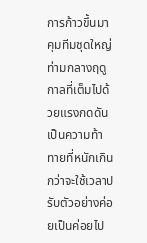การก้าวขึ้นมาคุมทีมชุดใหญ่ท่ามกลางฤดูกาลที่เต็มไปด้วยแรงกดดันเป็นความท้าทายที่หนักเกินกว่าจะใช้เวลาปรับตัวอย่างค่อยเป็นค่อยไป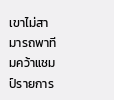เขาไม่สามารถพาทีมคว้าแชมป์รายการ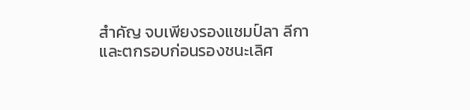สำคัญ จบเพียงรองแชมป์ลา ลีกา และตกรอบก่อนรองชนะเลิศ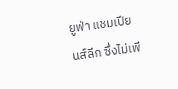ยูฟ่า แชมเปียนส์ลีก ซึ่งไม่เพี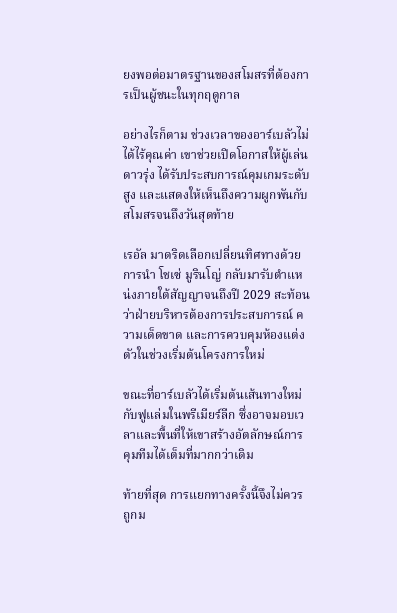ยงพอต่อมาตรฐานของสโมสรที่ต้องการเป็นผู้ชนะในทุกฤดูกาล

อย่างไรก็ตาม ช่วงเวลาของอาร์เบลัวไม่ได้ไร้คุณค่า เขาช่วยเปิดโอกาสให้ผู้เล่นดาวรุ่ง ได้รับประสบการณ์คุมเกมระดับสูง และแสดงให้เห็นถึงความผูกพันกับสโมสรจนถึงวันสุดท้าย

เรอัล มาดริดเลือกเปลี่ยนทิศทางด้วยการนำ โชเซ่ มูรินโญ่ กลับมารับตำแหน่งภายใต้สัญญาจนถึงปี 2029 สะท้อนว่าฝ่ายบริหารต้องการประสบการณ์ ความเด็ดขาด และการควบคุมห้องแต่งตัวในช่วงเริ่มต้นโครงการใหม่

ขณะที่อาร์เบลัวได้เริ่มต้นเส้นทางใหม่กับฟูแล่มในพรีเมียร์ลีก ซึ่งอาจมอบเวลาและพื้นที่ให้เขาสร้างอัตลักษณ์การคุมทีมได้เต็มที่มากกว่าเดิม

ท้ายที่สุด การแยกทางครั้งนี้จึงไม่ควรถูกม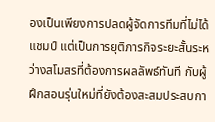องเป็นเพียงการปลดผู้จัดการทีมที่ไม่ได้แชมป์ แต่เป็นการยุติภารกิจระยะสั้นระหว่างสโมสรที่ต้องการผลลัพธ์ทันที กับผู้ฝึกสอนรุ่นใหม่ที่ยังต้องสะสมประสบกา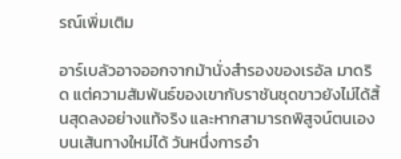รณ์เพิ่มเติม

อาร์เบลัวอาจออกจากม้านั่งสำรองของเรอัล มาดริด แต่ความสัมพันธ์ของเขากับราชันชุดขาวยังไม่ได้สิ้นสุดลงอย่างแท้จริง และหากสามารถพิสูจน์ตนเองบนเส้นทางใหม่ได้ วันหนึ่งการอำ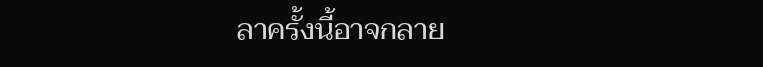ลาครั้งนี้อาจกลาย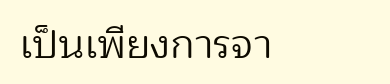เป็นเพียงการจา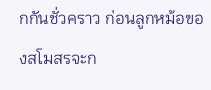กกันชั่วคราว ก่อนลูกหม้อของสโมสรจะก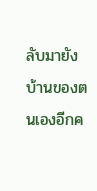ลับมายังบ้านของตนเองอีกค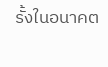รั้งในอนาคต